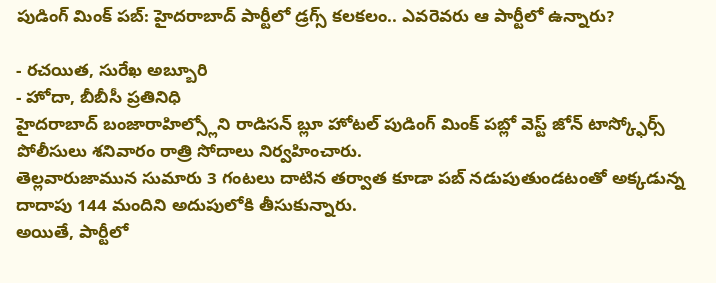పుడింగ్ మింక్ పబ్: హైదరాబాద్ పార్టీలో డ్రగ్స్ కలకలం.. ఎవరెవరు ఆ పార్టీలో ఉన్నారు?

- రచయిత, సురేఖ అబ్బూరి
- హోదా, బీబీసీ ప్రతినిధి
హైదరాబాద్ బంజారాహిల్స్లోని రాడిసన్ బ్లూ హోటల్ పుడింగ్ మింక్ పబ్లో వెస్ట్ జోన్ టాస్క్ఫోర్స్ పోలీసులు శనివారం రాత్రి సోదాలు నిర్వహించారు.
తెల్లవారుజామున సుమారు 3 గంటలు దాటిన తర్వాత కూడా పబ్ నడుపుతుండటంతో అక్కడున్న దాదాపు 144 మందిని అదుపులోకి తీసుకున్నారు.
అయితే, పార్టీలో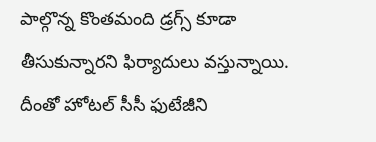పాల్గొన్న కొంతమంది డ్రగ్స్ కూడా తీసుకున్నారని ఫిర్యాదులు వస్తున్నాయి. దీంతో హోటల్ సీసీ ఫుటేజీని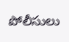పోలీసులు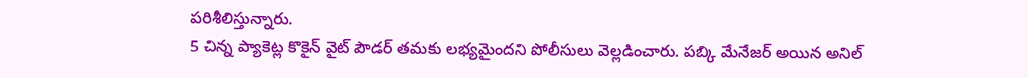పరిశీలిస్తున్నారు.
5 చిన్న ప్యాకెట్ల కొకైన్ వైట్ పౌడర్ తమకు లభ్యమైందని పోలీసులు వెల్లడించారు. పబ్కి మేనేజర్ అయిన అనిల్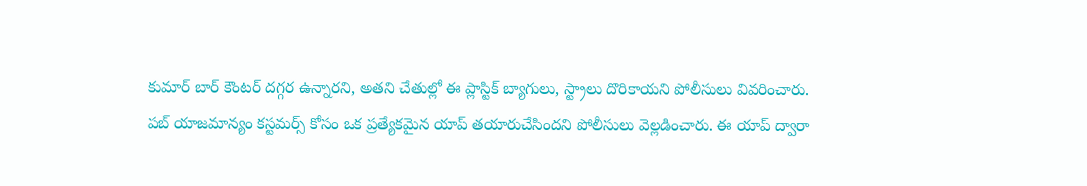కుమార్ బార్ కౌంటర్ దగ్గర ఉన్నారని, అతని చేతుల్లో ఈ ప్లాస్టిక్ బ్యాగులు, స్ట్రాలు దొరికాయని పోలీసులు వివరించారు.
పబ్ యాజమాన్యం కస్టమర్స్ కోసం ఒక ప్రత్యేకమైన యాప్ తయారుచేసిందని పోలీసులు వెల్లడించారు. ఈ యాప్ ద్వారా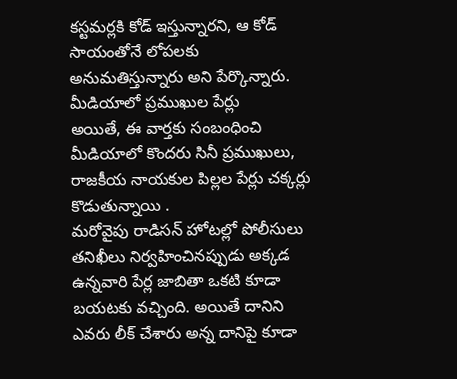కస్టమర్లకి కోడ్ ఇస్తున్నారని, ఆ కోడ్ సాయంతోనే లోపలకు అనుమతిస్తున్నారు అని పేర్కొన్నారు.
మీడియాలో ప్రముఖుల పేర్లు
అయితే, ఈ వార్తకు సంబంధించి మీడియాలో కొందరు సినీ ప్రముఖులు, రాజకీయ నాయకుల పిల్లల పేర్లు చక్కర్లు కొడుతున్నాయి .
మరోవైపు రాడిసన్ హోటల్లో పోలీసులు తనిఖీలు నిర్వహించినప్పుడు అక్కడ ఉన్నవారి పేర్ల జాబితా ఒకటి కూడా బయటకు వచ్చింది. అయితే దానిని ఎవరు లీక్ చేశారు అన్న దానిపై కూడా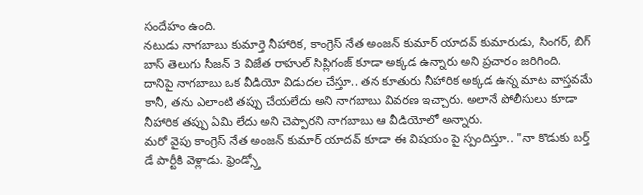సందేహం ఉంది.
నటుడు నాగబాబు కుమార్తె నీహారిక, కాంగ్రెస్ నేత అంజన్ కుమార్ యాదవ్ కుమారుడు, సింగర్, బిగ్ బాస్ తెలుగు సీజన్ 3 విజేత రాహుల్ సిప్లిగంజ్ కూడా అక్కడ ఉన్నారు అని ప్రచారం జరిగింది.
దానిపై నాగబాబు ఒక వీడియో విడుదల చేస్తూ.. తన కూతురు నీహారిక అక్కడ ఉన్న మాట వాస్తవమే కానీ, తను ఎలాంటి తప్పు చేయలేదు అని నాగబాబు వివరణ ఇచ్చారు. అలానే పోలీసులు కూడా నీహారిక తప్పు ఏమి లేదు అని చెప్పారని నాగబాబు ఆ వీడియోలో అన్నారు.
మరో వైపు కాంగ్రెస్ నేత అంజన్ కుమార్ యాదవ్ కూడా ఈ విషయం పై స్పందిస్తూ.. "నా కొడుకు బర్త్ డే పార్టీకి వెళ్లాడు. ఫ్రెండ్స్తో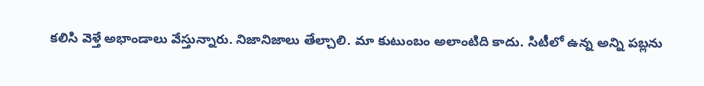కలిసి వెళ్తే అభాండాలు వేస్తున్నారు. నిజానిజాలు తేల్చాలి. మా కుటుంబం అలాంటిది కాదు. సిటీలో ఉన్న అన్ని పబ్లను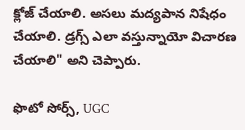క్లోజ్ చేయాలి. అసలు మద్యపాన నిషేధం చేయాలి. డ్రగ్స్ ఎలా వస్తున్నాయో విచారణ చేయాలి" అని చెప్పారు.

ఫొటో సోర్స్, UGC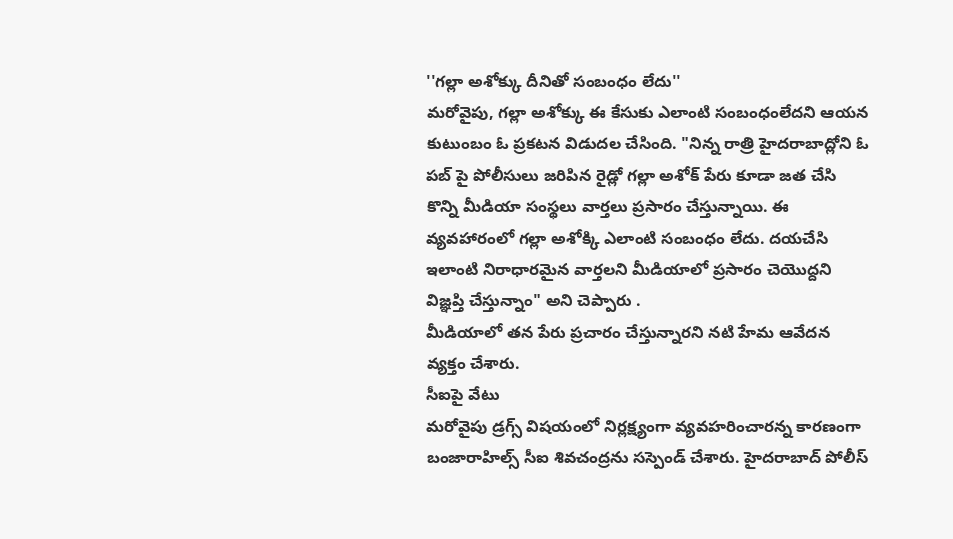''గల్లా అశోక్కు దీనితో సంబంధం లేదు''
మరోవైపు, గల్లా అశోక్కు ఈ కేసుకు ఎలాంటి సంబంధంలేదని ఆయన కుటుంబం ఓ ప్రకటన విడుదల చేసింది. "నిన్న రాత్రి హైదరాబాద్లోని ఓ పబ్ పై పోలీసులు జరిపిన రైడ్లో గల్లా అశోక్ పేరు కూడా జత చేసి కొన్ని మీడియా సంస్థలు వార్తలు ప్రసారం చేస్తున్నాయి. ఈ వ్యవహారంలో గల్లా అశోక్కి ఎలాంటి సంబంధం లేదు. దయచేసి ఇలాంటి నిరాధారమైన వార్తలని మీడియాలో ప్రసారం చెయొద్దని విజ్ఞప్తి చేస్తున్నాం" అని చెప్పారు .
మీడియాలో తన పేరు ప్రచారం చేస్తున్నారని నటి హేమ ఆవేదన వ్యక్తం చేశారు.
సీఐపై వేటు
మరోవైపు డ్రగ్స్ విషయంలో నిర్లక్ష్యంగా వ్యవహరించారన్న కారణంగా బంజారాహిల్స్ సీఐ శివచంద్రను సస్పెండ్ చేశారు. హైదరాబాద్ పోలీస్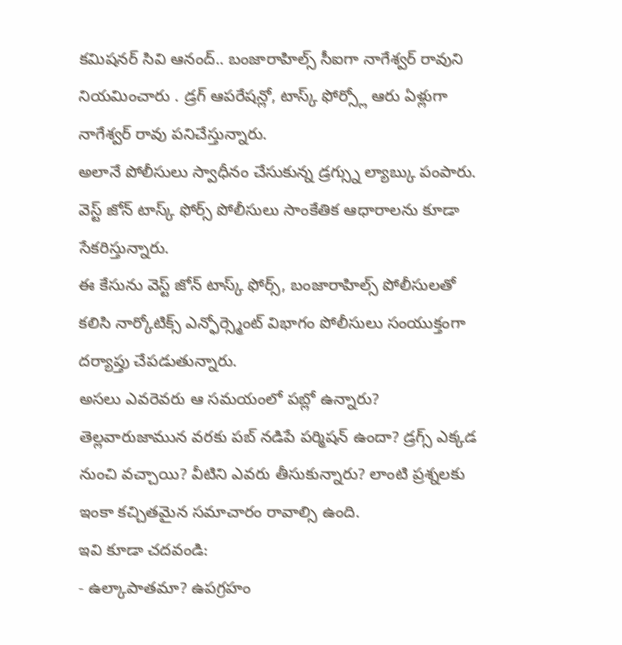కమిషనర్ సివి ఆనంద్.. బంజారాహిల్స్ సీఐగా నాగేశ్వర్ రావుని నియమించారు . డ్రగ్ ఆపరేషన్లో, టాస్క్ ఫోర్స్లో ఆరు ఏళ్లుగా నాగేశ్వర్ రావు పనిచేస్తున్నారు.
అలానే పోలీసులు స్వాధీనం చేసుకున్న డ్రగ్స్ను ల్యాబ్కు పంపారు. వెస్ట్ జోన్ టాస్క్ ఫోర్స్ పోలీసులు సాంకేతిక ఆధారాలను కూడా సేకరిస్తున్నారు.
ఈ కేసును వెస్ట్ జోన్ టాస్క్ ఫోర్స్, బంజారాహిల్స్ పోలీసులతో కలిసి నార్కోటిక్స్ ఎన్ఫోర్స్మెంట్ విభాగం పోలీసులు సంయుక్తంగా దర్యాప్తు చేపడుతున్నారు.
అసలు ఎవరెవరు ఆ సమయంలో పబ్లో ఉన్నారు? తెల్లవారుజామున వరకు పబ్ నడిపే పర్మిషన్ ఉందా? డ్రగ్స్ ఎక్కడ నుంచి వచ్చాయి? వీటిని ఎవరు తీసుకున్నారు? లాంటి ప్రశ్నలకు ఇంకా కచ్చితమైన సమాచారం రావాల్సి ఉంది.
ఇవి కూడా చదవండి:
- ఉల్కాపాతమా? ఉపగ్రహం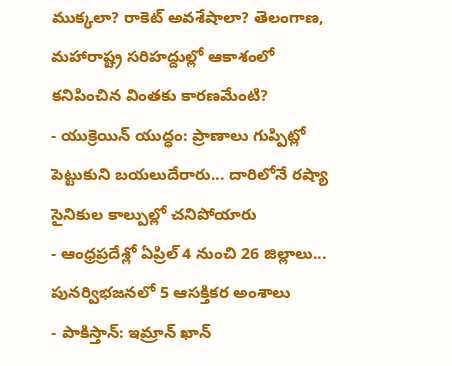ముక్కలా? రాకెట్ అవశేషాలా? తెలంగాణ, మహారాష్ట్ర సరిహద్దుల్లో ఆకాశంలో కనిపించిన వింతకు కారణమేంటి?
- యుక్రెయిన్ యుద్ధం: ప్రాణాలు గుప్పిట్లో పెట్టుకుని బయలుదేరారు... దారిలోనే రష్యా సైనికుల కాల్పుల్లో చనిపోయారు
- ఆంధ్రప్రదేశ్లో ఏప్రిల్ 4 నుంచి 26 జిల్లాలు... పునర్విభజనలో 5 ఆసక్తికర అంశాలు
- పాకిస్తాన్: ఇమ్రాన్ ఖాన్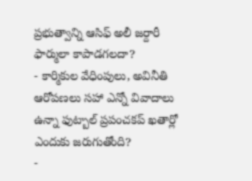ప్రభుత్వాన్ని ఆసిఫ్ అలీ జర్దారీ ఫార్ములా కాపాడగలదా?
- కార్మికుల వేధింపులు, అవినీతి ఆరోపణలు సహా ఎన్నో వివాదాలు ఉన్నా ఫుట్బాల్ ప్రపంచకప్ ఖతార్లో ఎందుకు జరుగుతోంది?
-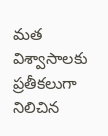మత విశ్వాసాలకు ప్రతీకలుగా నిలిచిన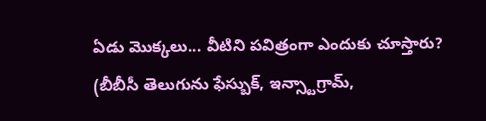ఏడు మొక్కలు... వీటిని పవిత్రంగా ఎందుకు చూస్తారు?
(బీబీసీ తెలుగును ఫేస్బుక్, ఇన్స్టాగ్రామ్,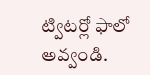ట్విటర్లో ఫాలో అవ్వండి.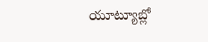యూట్యూబ్లో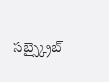సబ్స్క్రైబ్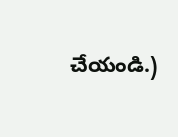చేయండి.)